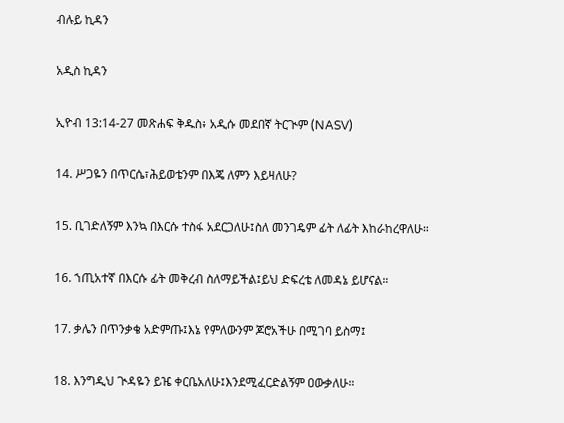ብሉይ ኪዳን

አዲስ ኪዳን

ኢዮብ 13:14-27 መጽሐፍ ቅዱስ፥ አዲሱ መደበኛ ትርጒም (NASV)

14. ሥጋዬን በጥርሴ፣ሕይወቴንም በእጄ ለምን እይዛለሁ?

15. ቢገድለኝም እንኳ በእርሱ ተስፋ አደርጋለሁ፤ስለ መንገዴም ፊት ለፊት እከራከረዋለሁ።

16. ኀጢአተኛ በእርሱ ፊት መቅረብ ስለማይችል፤ይህ ድፍረቴ ለመዳኔ ይሆናል።

17. ቃሌን በጥንቃቄ አድምጡ፤እኔ የምለውንም ጆሮአችሁ በሚገባ ይስማ፤

18. እንግዲህ ጒዳዬን ይዤ ቀርቤአለሁ፤እንደሚፈርድልኝም ዐውቃለሁ።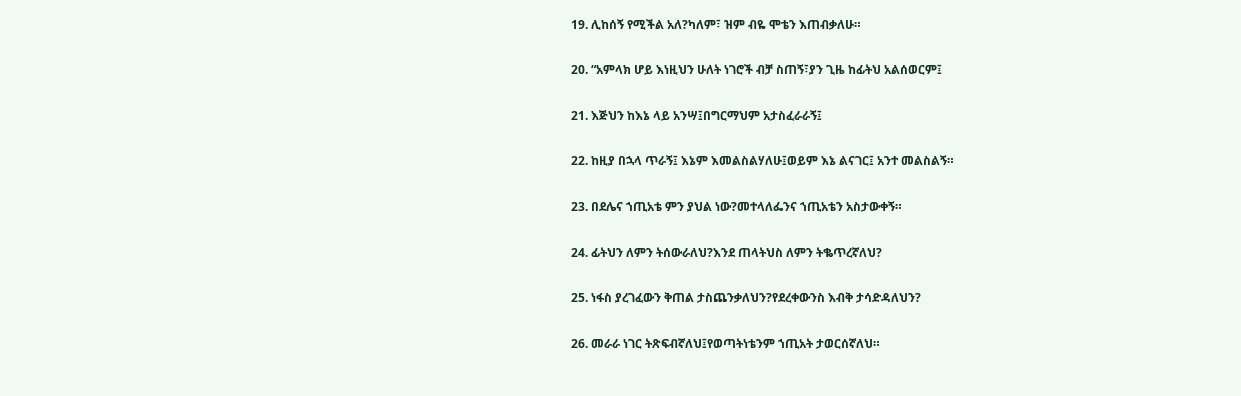19. ሊከሰኝ የሚችል አለ?ካለም፣ ዝም ብዬ ሞቴን እጠብቃለሁ።

20. “አምላክ ሆይ እነዚህን ሁለት ነገሮች ብቻ ስጠኝ፣ያን ጊዜ ከፊትህ አልሰወርም፤

21. እጅህን ከእኔ ላይ አንሣ፤በግርማህም አታስፈራራኝ፤

22. ከዚያ በኋላ ጥራኝ፤ እኔም እመልስልሃለሁ፤ወይም እኔ ልናገር፤ አንተ መልስልኝ።

23. በደሌና ኀጢአቴ ምን ያህል ነው?መተላለፌንና ኀጢአቴን አስታውቀኝ።

24. ፊትህን ለምን ትሰውራለህ?እንደ ጠላትህስ ለምን ትቈጥረኛለህ?

25. ነፋስ ያረገፈውን ቅጠል ታስጨንቃለህን?የደረቀውንስ እብቅ ታሳድዳለህን?

26. መራራ ነገር ትጽፍብኛለህ፤የወጣትነቴንም ኀጢአት ታወርሰኛለህ።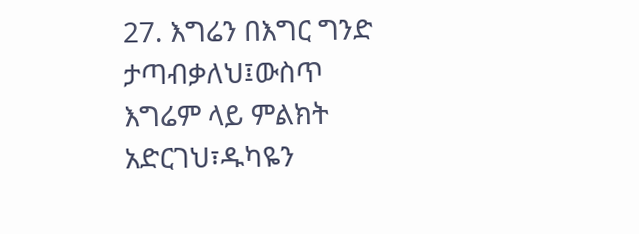27. እግሬን በእግር ግንድ ታጣብቃለህ፤ውስጥ እግሬም ላይ ምልክት አድርገህ፣ዱካዬን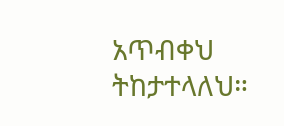አጥብቀህ ትከታተላለህ።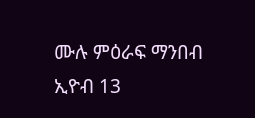ሙሉ ምዕራፍ ማንበብ ኢዮብ 13